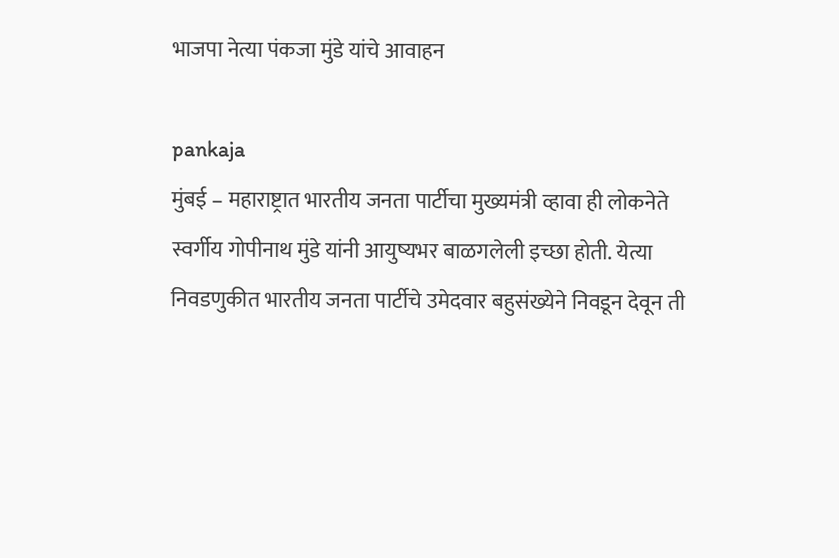भाजपा नेत्या पंकजा मुंडे यांचे आवाहन

pankaja
मुंबई – महाराष्ट्रात भारतीय जनता पार्टीचा मुख्यमंत्री व्हावा ही लोकनेते स्वर्गीय गोपीनाथ मुंडे यांनी आयुष्यभर बाळगलेली इच्छा होती. येत्या निवडणुकीत भारतीय जनता पार्टीचे उमेदवार बहुसंख्येने निवडून देवून ती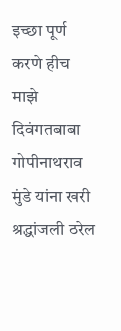इच्छा पूर्ण करणे हीच माझे दिवंगतबाबा गोपीनाथराव मुंडे यांना खरी श्रद्धांजली ठरेल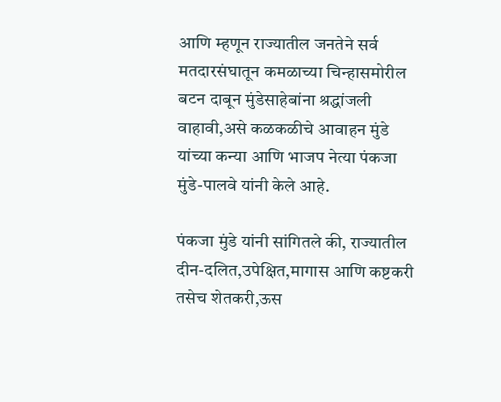आणि म्हणून राज्यातील जनतेने सर्व मतदारसंघातून कमळाच्या चिन्हासमोरील बटन दाबून मुंडेसाहेबांना श्रद्धांजली वाहावी,असे कळकळीचे आवाहन मुंडे यांच्या कन्या आणि भाजप नेत्या पंकजा मुंडे-पालवे यांनी केले आहे.

पंकजा मुंडे यांनी सांगितले की, राज्यातील दीन-दलित,उपेक्षित,मागास आणि कष्टकरी तसेच शेतकरी,ऊस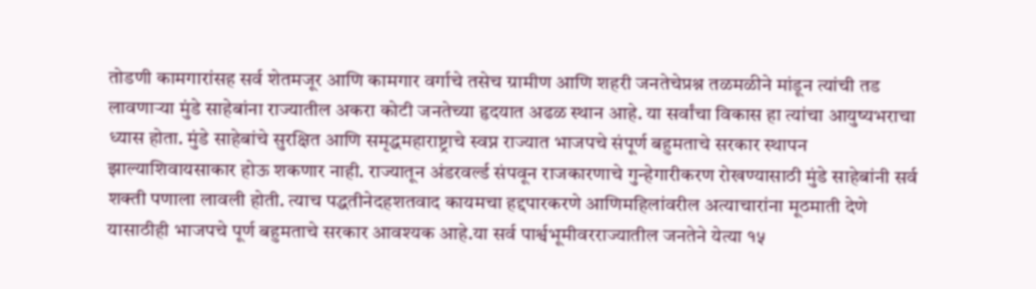तोडणी कामगारांसह सर्व शेतमजूर आणि कामगार वर्गाचे तसेच ग्रामीण आणि शहरी जनतेचेप्रश्न तळमळीने मांडून त्यांची तड लावणाऱ्या मुंडे साहेबांना राज्यातील अकरा कोटी जनतेच्या हृदयात अढळ स्थान आहे. या सर्वांचा विकास हा त्यांचा आयुष्यभराचा ध्यास होता. मुंडे साहेबांचे सुरक्षित आणि समृद्धमहाराष्ट्राचे स्वप्न राज्यात भाजपचे संपूर्ण बहुमताचे सरकार स्थापन झाल्याशिवायसाकार होऊ शकणार नाही. राज्यातून अंडरवर्ल्ड संपवून राजकारणाचे गुन्हेगारीकरण रोखण्यासाठी मुंडे साहेबांनी सर्व शक्ती पणाला लावली होती. त्याच पद्धतीनेदहशतवाद कायमचा हद्दपारकरणे आणिमहिलांवरील अत्याचारांना मूठमाती देणे यासाठीही भाजपचे पूर्ण बहुमताचे सरकार आवश्यक आहे.या सर्व पार्श्वभूमीवरराज्यातील जनतेने येत्या १५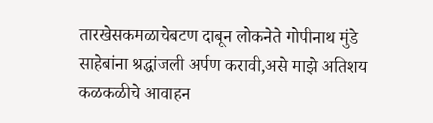तारखेसकमळाचेबटण दाबून लोकनेते गोपीनाथ मुंडे साहेबांना श्रद्धांजली अर्पण करावी,असे माझे अतिशय कळकळीचे आवाहन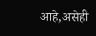आहे,असेही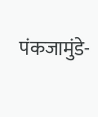पंकजामुंडे-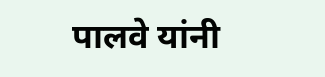पालवे यांनी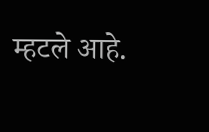म्हटले आहे.